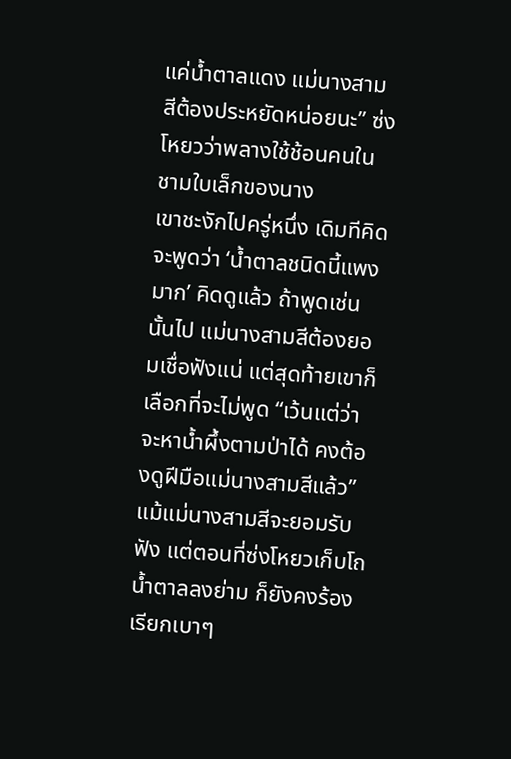แค่น้ำตาลแดง แม่นางสามสีต้องประหยัดหน่อยนะ” ซ่งโหยวว่าพลางใช้ช้อนคนในชามใบเล็กของนาง
เขาชะงักไปครู่หนึ่ง เดิมทีคิดจะพูดว่า ‘น้ำตาลชนิดนี้แพงมาก’ คิดดูแล้ว ถ้าพูดเช่นนั้นไป แม่นางสามสีต้องยอมเชื่อฟังแน่ แต่สุดท้ายเขาก็เลือกที่จะไม่พูด “เว้นแต่ว่าจะหาน้ำผึ้งตามป่าได้ คงต้องดูฝีมือแม่นางสามสีแล้ว”
แม้แม่นางสามสีจะยอมรับฟัง แต่ตอนที่ซ่งโหยวเก็บโถน้ำตาลลงย่าม ก็ยังคงร้องเรียกเบาๆ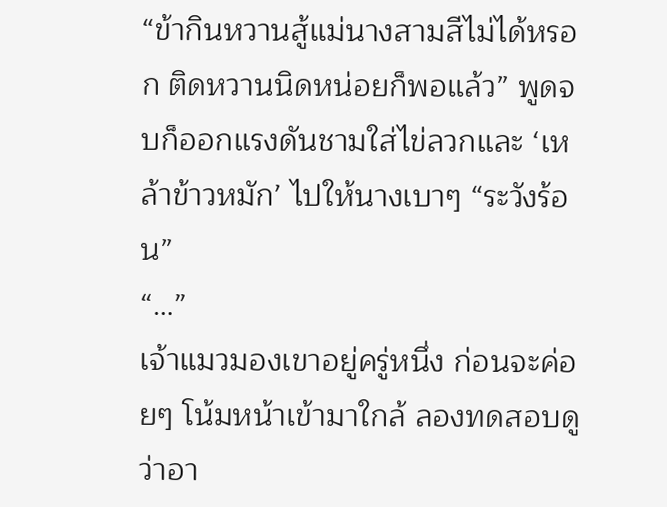“ข้ากินหวานสู้แม่นางสามสีไม่ได้หรอก ติดหวานนิดหน่อยก็พอแล้ว” พูดจบก็ออกแรงดันชามใส่ไข่ลวกและ ‘เหล้าข้าวหมัก’ ไปให้นางเบาๆ “ระวังร้อน”
“…”
เจ้าแมวมองเขาอยู่ครู่หนึ่ง ก่อนจะค่อยๆ โน้มหน้าเข้ามาใกล้ ลองทดสอบดูว่าอา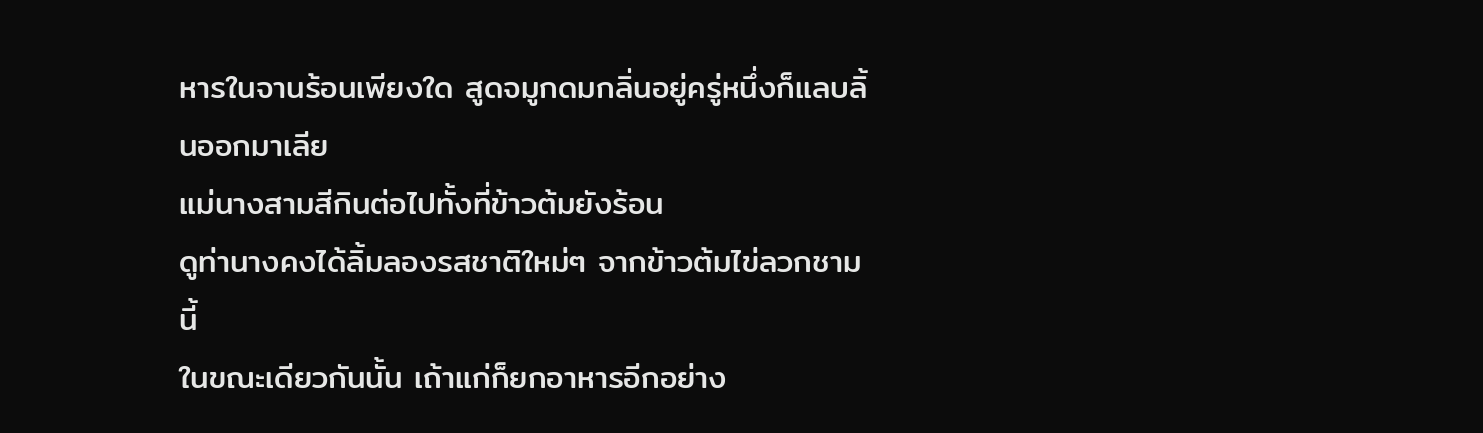หารในจานร้อนเพียงใด สูดจมูกดมกลิ่นอยู่ครู่หนึ่งก็แลบลิ้นออกมาเลีย
แม่นางสามสีกินต่อไปทั้งที่ข้าวต้มยังร้อน
ดูท่านางคงได้ลิ้มลองรสชาติใหม่ๆ จากข้าวต้มไข่ลวกชามนี้
ในขณะเดียวกันนั้น เถ้าแก่ก็ยกอาหารอีกอย่าง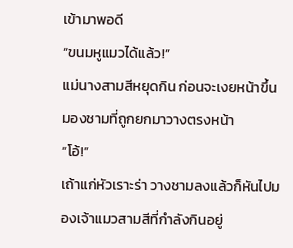เข้ามาพอดี
“ขนมหูแมวได้แล้ว!”
แม่นางสามสีหยุดกิน ก่อนจะเงยหน้าขึ้นมองชามที่ถูกยกมาวางตรงหน้า
“โอ้!”
เถ้าแก่หัวเราะร่า วางชามลงแล้วก็หันไปมองเจ้าแมวสามสีที่กำลังกินอยู่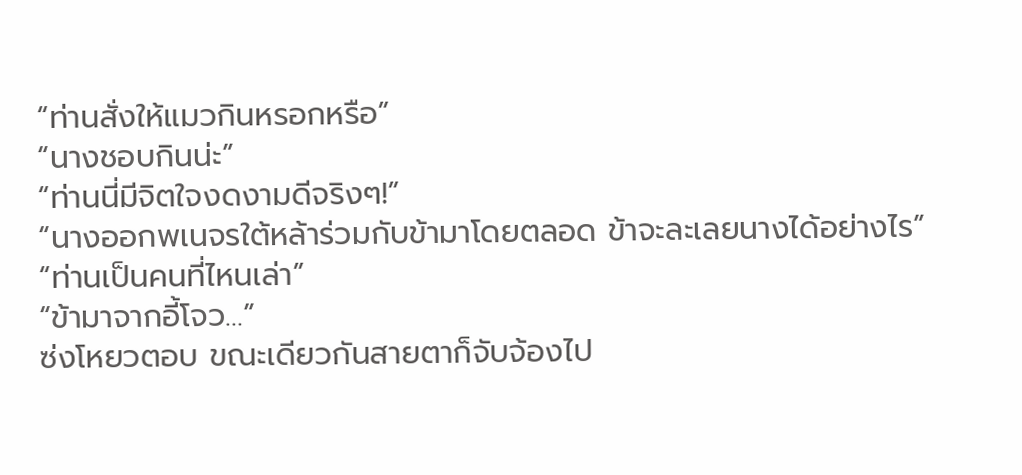“ท่านสั่งให้แมวกินหรอกหรือ”
“นางชอบกินน่ะ”
“ท่านนี่มีจิตใจงดงามดีจริงๆ!”
“นางออกพเนจรใต้หล้าร่วมกับข้ามาโดยตลอด ข้าจะละเลยนางได้อย่างไร”
“ท่านเป็นคนที่ไหนเล่า”
“ข้ามาจากอี้โจว…”
ซ่งโหยวตอบ ขณะเดียวกันสายตาก็จับจ้องไป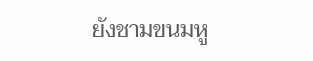ยังชามขนมหู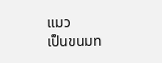แมว
เป็นขนมท